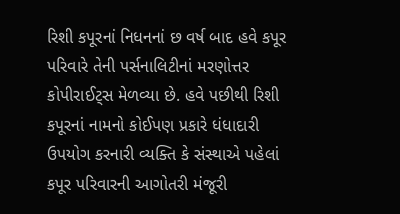રિશી કપૂરનાં નિધનનાં છ વર્ષ બાદ હવે કપૂર પરિવારે તેની પર્સનાલિટીનાં મરણોત્તર કોપીરાઈટ્સ મેળવ્યા છે. હવે પછીથી રિશી કપૂરનાં નામનો કોઈપણ પ્રકારે ધંધાદારી ઉપયોગ કરનારી વ્યક્તિ કે સંસ્થાએ પહેલાં કપૂર પરિવારની આગોતરી મંજૂરી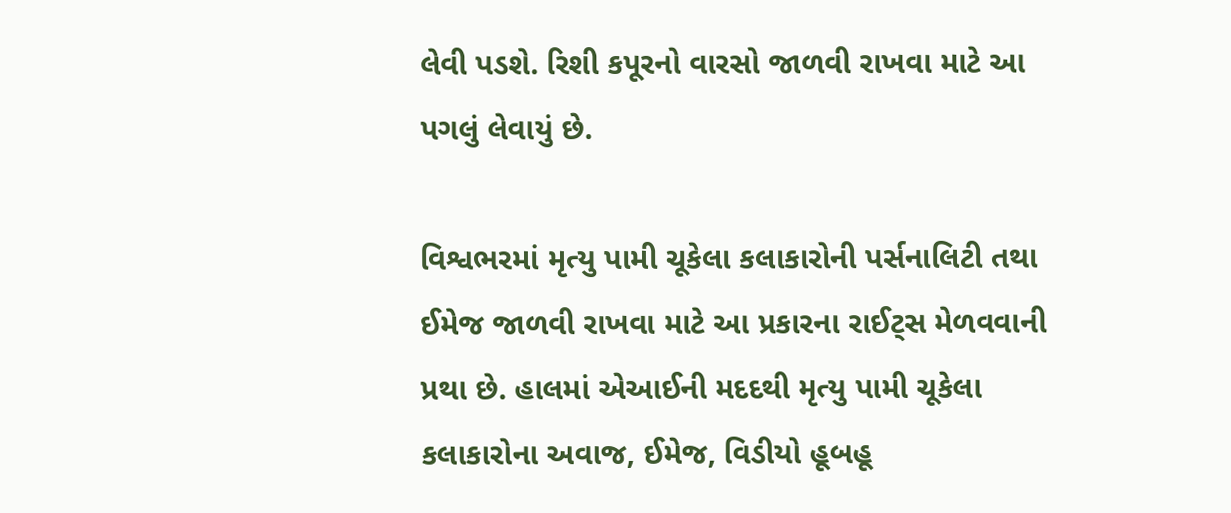લેવી પડશે. રિશી કપૂરનો વારસો જાળવી રાખવા માટે આ પગલું લેવાયું છે.

વિશ્વભરમાં મૃત્યુ પામી ચૂકેલા કલાકારોની પર્સનાલિટી તથા ઈમેજ જાળવી રાખવા માટે આ પ્રકારના રાઈટ્સ મેળવવાની પ્રથા છે. હાલમાં એઆઈની મદદથી મૃત્યુ પામી ચૂકેલા કલાકારોના અવાજ, ઈમેજ, વિડીયો હૂબહૂ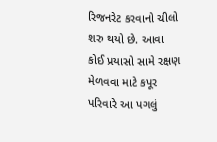રિજનરેટ કરવાનો ચીલો શરુ થયો છે. આવા કોઈ પ્રયાસો સામે રક્ષણ મેળવવા માટે કપૂર પરિવારે આ પગલું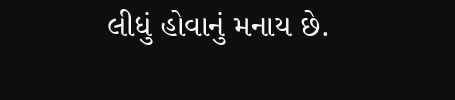લીધું હોવાનું મનાય છે.